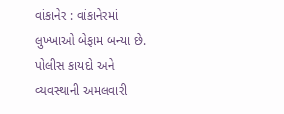વાંકાનેર : વાંકાનેરમાં લુખ્ખાઓ બેફામ બન્યા છે. પોલીસ કાયદો અને વ્યવસ્થાની અમલવારી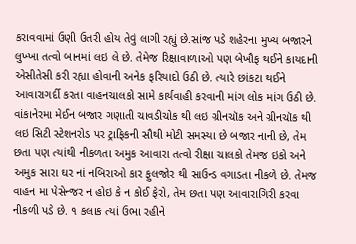કરાવવામાં ઉણી ઉતરી હોય તેવું લાગી રહ્યું છે.સાંજ પડે શહેરના મુખ્ય બજારને લુખ્ખા તત્વો બાનમાં લઇ લે છે. તેમેજ રિક્ષાવાળાઓ પણ બેખૌફ થઈને કાયદાની એસીતેસી કરી રહ્યા હોવાની અનેક ફરિયાદો ઉઠી છે. ત્યારે છાંકટા થઈને આવારાગર્દી કરતા વાહનચાલકો સામે કાર્યવાહી કરવાની માંગ લોક માંગ ઉઠી છે. વાંકાનેરમા મેઈન બજાર ગણાતી ચાવડીચોક થી લઇ ગ્રીનચૉક અને ગ્રીનચૉક થી લઇ સિટી સ્ટેશનરોડ પર ટ્રાફિકની સૌથી મોટી સમસ્યા છે બજાર નાની છે, તેમ છતા પણ ત્યાંથી નીકળતા અમુક આવારા તત્વો રીક્ષા ચાલકો તેમજ ઇકો અને અમુક સારા ઘર નાં નબિરાઓ કાર ફુલજોર થી સાઉન્ડ વગાડતા નીકળે છે. તેમજ વાહન મા પેસેન્જર ન હોઇ કે ન કોઈ ફેરો, તેમ છતા પણ આવારાગિરી કરવા નીકળી પડે છે. ૧ કલાક ત્યાં ઉભા રહીને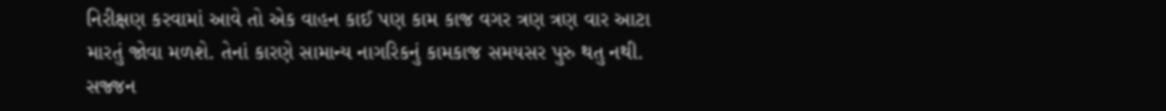નિરીક્ષણ કરવામાં આવે તો એક વાહન કાઈ પણ કામ કાજ વગર ત્રણ ત્રણ વાર આટા મારતું જોવા મળશે. તેનાં કારણે સામાન્ય નાગરિકનું કામકાજ સમયસર પુરુ થતુ નથી. સજ્જન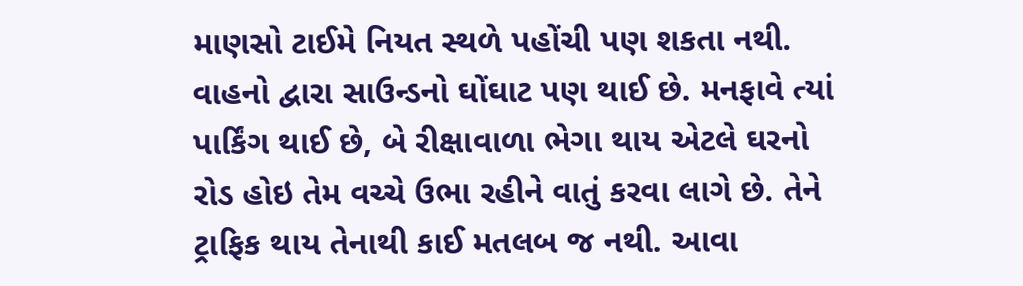માણસો ટાઈમે નિયત સ્થળે પહોંચી પણ શકતા નથી. વાહનો દ્વારા સાઉન્ડનો ઘોંઘાટ પણ થાઈ છે. મનફાવે ત્યાં પાર્કિંગ થાઈ છે, બે રીક્ષાવાળા ભેગા થાય એટલે ઘરનો રોડ હોઇ તેમ વચ્ચે ઉભા રહીને વાતું કરવા લાગે છે. તેને ટ્રાફિક થાય તેનાથી કાઈ મતલબ જ નથી. આવા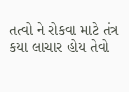તત્વો ને રોકવા માટે તંત્ર કયા લાચાર હોય તેવો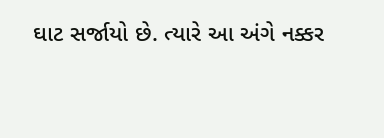ઘાટ સર્જાયો છે. ત્યારે આ અંગે નક્કર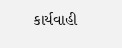કાર્યવાહી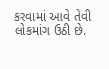કરવામાં આવે તેવી લોકમાંગ ઉઠી છે.